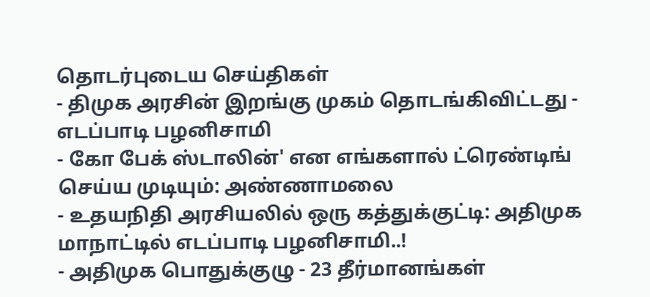தொடர்புடைய செய்திகள்
- திமுக அரசின் இறங்கு முகம் தொடங்கிவிட்டது - எடப்பாடி பழனிசாமி
- கோ பேக் ஸ்டாலின்' என எங்களால் ட்ரெண்டிங் செய்ய முடியும்: அண்ணாமலை
- உதயநிதி அரசியலில் ஒரு கத்துக்குட்டி: அதிமுக மாநாட்டில் எடப்பாடி பழனிசாமி..!
- அதிமுக பொதுக்குழு - 23 தீர்மானங்கள்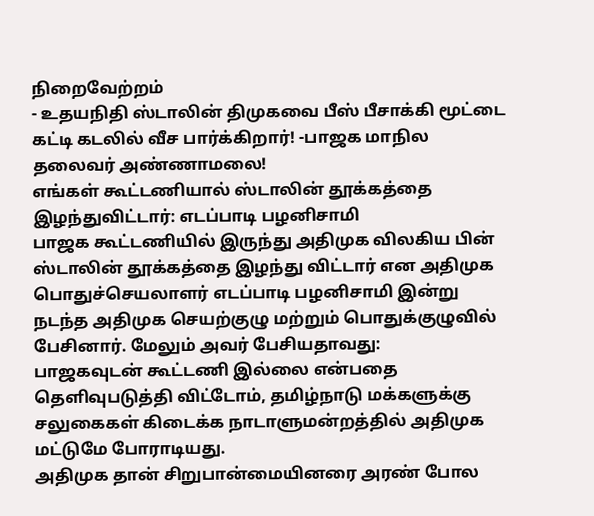நிறைவேற்றம்
- உதயநிதி ஸ்டாலின் திமுகவை பீஸ் பீசாக்கி மூட்டை கட்டி கடலில் வீச பார்க்கிறார்! -பாஜக மாநில தலைவர் அண்ணாமலை!
எங்கள் கூட்டணியால் ஸ்டாலின் தூக்கத்தை இழந்துவிட்டார்: எடப்பாடி பழனிசாமி
பாஜக கூட்டணியில் இருந்து அதிமுக விலகிய பின் ஸ்டாலின் தூக்கத்தை இழந்து விட்டார் என அதிமுக பொதுச்செயலாளர் எடப்பாடி பழனிசாமி இன்று நடந்த அதிமுக செயற்குழு மற்றும் பொதுக்குழுவில் பேசினார். மேலும் அவர் பேசியதாவது:
பாஜகவுடன் கூட்டணி இல்லை என்பதை தெளிவுபடுத்தி விட்டோம், தமிழ்நாடு மக்களுக்கு சலுகைகள் கிடைக்க நாடாளுமன்றத்தில் அதிமுக மட்டுமே போராடியது.
அதிமுக தான் சிறுபான்மையினரை அரண் போல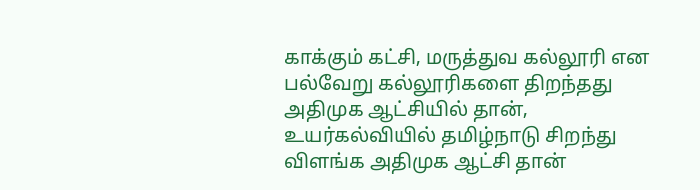காக்கும் கட்சி, மருத்துவ கல்லூரி என பல்வேறு கல்லூரிகளை திறந்தது அதிமுக ஆட்சியில் தான், உயர்கல்வியில் தமிழ்நாடு சிறந்து விளங்க அதிமுக ஆட்சி தான்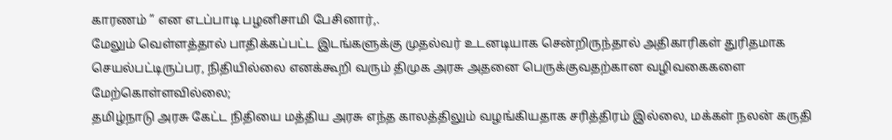காரணம் ” என எடப்பாடி பழனிசாமி பேசினார்,.
மேலும் வெள்ளத்தால் பாதிக்கப்பட்ட இடங்களுக்கு முதல்வர் உடனடியாக சென்றிருந்தால் அதிகாரிகள் துரிதமாக செயல்பட்டிருப்பர, நிதியில்லை எனக்கூறி வரும் திமுக அரசு அதனை பெருக்குவதற்கான வழிவகைகளை மேற்கொள்ளவில்லை;
தமிழ்நாடு அரசு கேட்ட நிதியை மத்திய அரசு எந்த காலத்திலும் வழங்கியதாக சரித்திரம் இல்லை, மக்கள் நலன் கருதி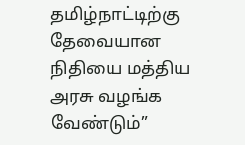தமிழ்நாட்டிற்கு தேவையான நிதியை மத்திய அரசு வழங்க வேண்டும்”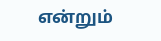என்றும்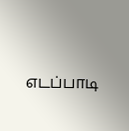எடப்பாடி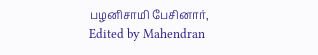பழனிசாமி பேசினார்,
Edited by Mahendran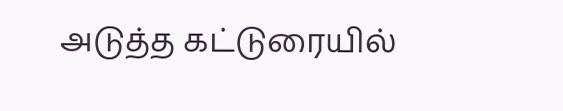அடுத்த கட்டுரையில்